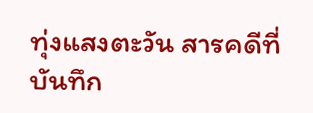ทุ่งแสงตะวัน สารคดีที่บันทึก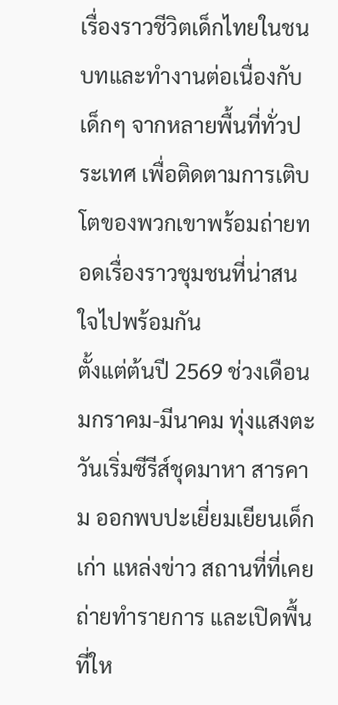เรื่องราวชีวิตเด็กไทยในชนบทและทำงานต่อเนื่องกับเด็กๆ จากหลายพื้นที่ทั่วประเทศ เพื่อติดตามการเติบโตของพวกเขาพร้อมถ่ายทอดเรื่องราวชุมชนที่น่าสนใจไปพร้อมกัน
ตั้งแต่ต้นปี 2569 ช่วงเดือนมกราคม-มีนาคม ทุ่งแสงตะวันเริ่มซีรีส์ชุดมาหา สารคาม ออกพบปะเยี่ยมเยียนเด็กเก่า แหล่งข่าว สถานที่ที่เคยถ่ายทำรายการ และเปิดพื้นที่ให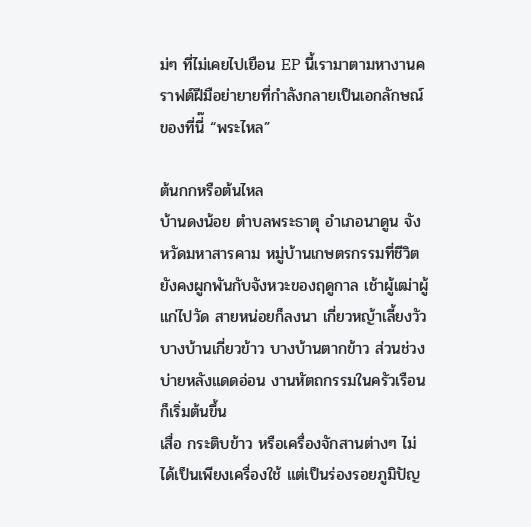ม่ๆ ที่ไม่เคยไปเยือน EP นี้เรามาตามหางานคราฟต์ฝีมือย่ายายที่กำลังกลายเป็นเอกลักษณ์ของที่นี่๊ “พระไหล”

ต้นกกหรือต้นไหล
บ้านดงน้อย ตำบลพระธาตุ อำเภอนาดูน จังหวัดมหาสารคาม หมู่บ้านเกษตรกรรมที่ชีวิตยังคงผูกพันกับจังหวะของฤดูกาล เช้าผู้เฒ่าผู้แก่ไปวัด สายหน่อยก็ลงนา เกี่ยวหญ้าเลี้ยงวัว บางบ้านเกี่ยวข้าว บางบ้านตากข้าว ส่วนช่วงบ่ายหลังแดดอ่อน งานหัตถกรรมในครัวเรือนก็เริ่มต้นขึ้น
เสื่อ กระติบข้าว หรือเครื่องจักสานต่างๆ ไม่ได้เป็นเพียงเครื่องใช้ แต่เป็นร่องรอยภูมิปัญ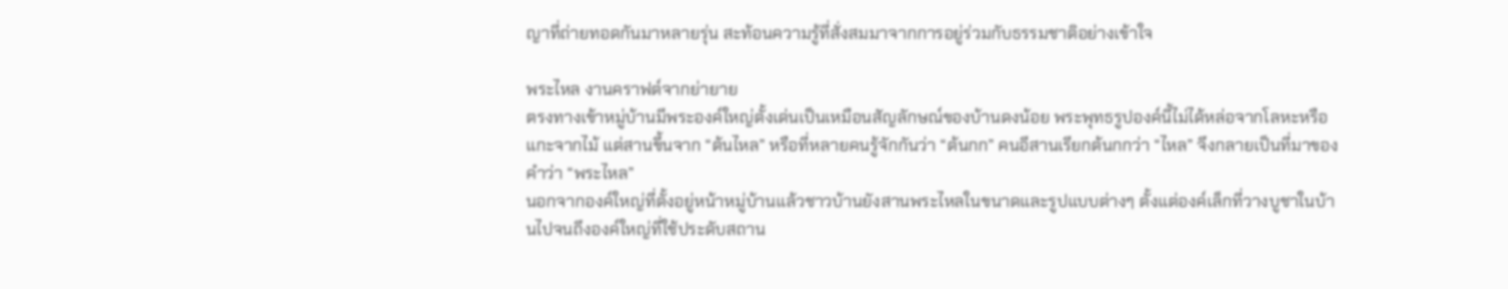ญาที่ถ่ายทอดกันมาหลายรุ่น สะท้อนความรู้ที่สั่งสมมาจากการอยู่ร่วมกับธรรมชาติอย่างเข้าใจ

พระไหล งานคราฟต์จากย่ายาย
ตรงทางเข้าหมู่บ้านมีพระองค์ใหญ่ตั้งเด่นเป็นเหมือนสัญลักษณ์ของบ้านดงน้อย พระพุทธรูปองค์นี้ไม่ได้หล่อจากโลหะหรือแกะจากไม้ แต่สานขึ้นจาก “ต้นไหล” หรือที่หลายคนรู้จักกันว่า “ต้นกก” คนอีสานเรียกต้นกกว่า “ไหล” จึงกลายเป็นที่มาของคำว่า “พระไหล”
นอกจากองค์ใหญ่ที่ตั้งอยู่หน้าหมู่บ้านแล้วชาวบ้านยังสานพระไหลในขนาดและรูปแบบต่างๆ ตั้งแต่องค์เล็กที่วางบูชาในบ้านไปจนถึงองค์ใหญ่ที่ใช้ประดับสถาน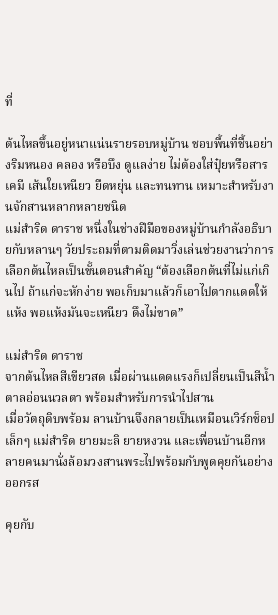ที่

ต้นไหลขึ้นอยู่หนาแน่นรายรอบหมู่บ้าน ชอบพื้นที่ชื้นอย่างริมหนอง คลอง หรือบึง ดูแลง่าย ไม่ต้องใส่ปุ๋ยหรือสารเคมี เส้นใยเหนียว ยืดหยุ่น และทนทาน เหมาะสำหรับงานจักสานหลากหลายชนิด
แม่สำริด ดาราช หนึ่งในช่างฝีมือของหมู่บ้านกำลังอธิบายกับหลานๆ วัยประถมที่ตามติดมาวิ่งเล่นช่วยงานว่าการเลือกต้นไหลเป็นขั้นตอนสำคัญ “ต้องเลือกต้นที่ไม่แก่เกินไป ถ้าแก่จะหักง่าย พอเก็บมาแล้วก็เอาไปตากแดดให้แห้ง พอแห้งมันจะเหนียว ดึงไม่ขาด”

แม่สำริด ดาราช
จากต้นไหลสีเขียวสด เมื่อผ่านแดดแรงก็เปลี่ยนเป็นสีน้ำตาลอ่อนนวลตา พร้อมสำหรับการนำไปสาน
เมื่อวัตถุดิบพร้อม ลานบ้านจึงกลายเป็นเหมือนเวิร์กช็อปเล็กๆ แม่สำริด ยายมะลิ ยายหงวน และเพื่อนบ้านอีกหลายคนมานั่งล้อมวงสานพระไปพร้อมกับพูดคุยกันอย่างออกรส

คุยกับ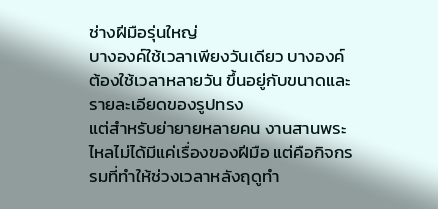ช่างฝีมือรุ่นใหญ่
บางองค์ใช้เวลาเพียงวันเดียว บางองค์ต้องใช้เวลาหลายวัน ขึ้นอยู่กับขนาดและรายละเอียดของรูปทรง
แต่สำหรับย่ายายหลายคน งานสานพระไหลไม่ได้มีแค่เรื่องของฝีมือ แต่คือกิจกรรมที่ทำให้ช่วงเวลาหลังฤดูทำ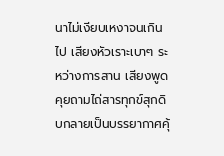นาไม่เงียบเหงาจนเกินไป เสียงหัวเราะเบาๆ ระหว่างการสาน เสียงพูดคุยถามไถ่สารทุกข์สุกดิบกลายเป็นบรรยากาศคุ้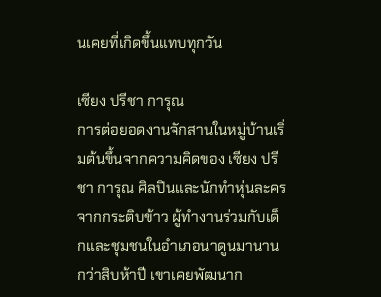นเคยที่เกิดขึ้นแทบทุกวัน

เซียง ปรีชา การุณ
การต่อยอดงานจักสานในหมู่บ้านเริ่มต้นขึ้นจากความคิดของ เซียง ปรีชา การุณ ศิลปินและนักทำหุ่นละครจากกระติบข้าว ผู้ทำงานร่วมกับเด็กและชุมชนในอำเภอนาดูนมานานกว่าสิบห้าปี เขาเคยพัฒนาก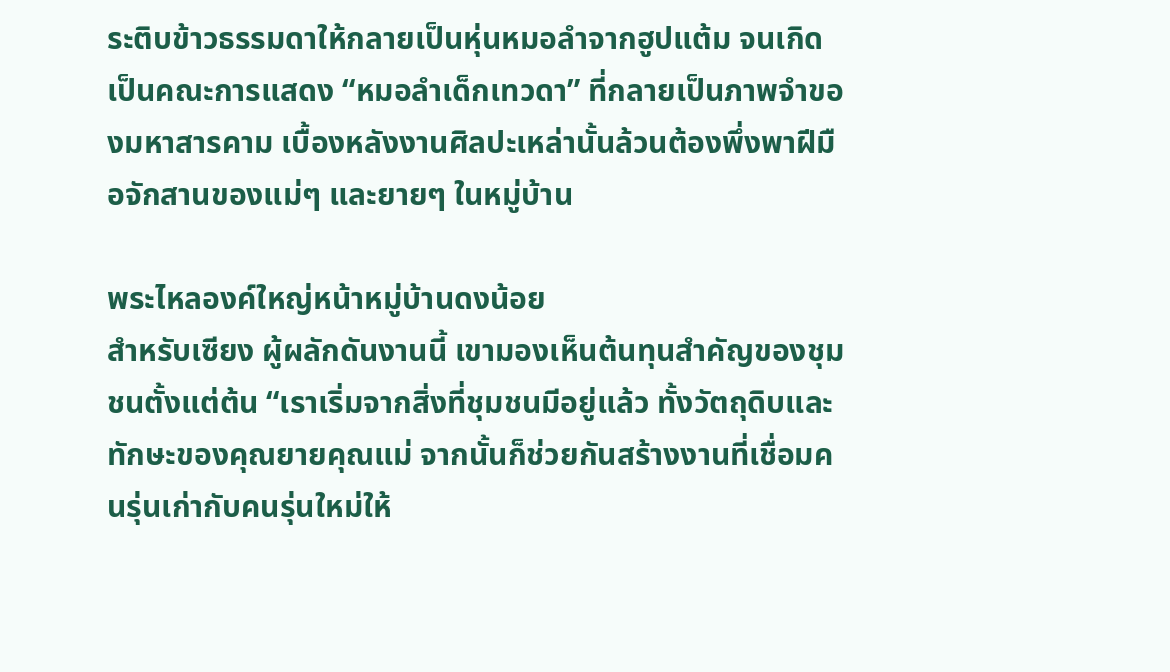ระติบข้าวธรรมดาให้กลายเป็นหุ่นหมอลำจากฮูปแต้ม จนเกิดเป็นคณะการแสดง “หมอลำเด็กเทวดา” ที่กลายเป็นภาพจำของมหาสารคาม เบื้องหลังงานศิลปะเหล่านั้นล้วนต้องพึ่งพาฝีมือจักสานของแม่ๆ และยายๆ ในหมู่บ้าน

พระไหลองค์ใหญ่หน้าหมู่บ้านดงน้อย
สำหรับเซียง ผู้ผลักดันงานนี้ เขามองเห็นต้นทุนสำคัญของชุมชนตั้งแต่ต้น “เราเริ่มจากสิ่งที่ชุมชนมีอยู่แล้ว ทั้งวัตถุดิบและทักษะของคุณยายคุณแม่ จากนั้นก็ช่วยกันสร้างงานที่เชื่อมคนรุ่นเก่ากับคนรุ่นใหม่ให้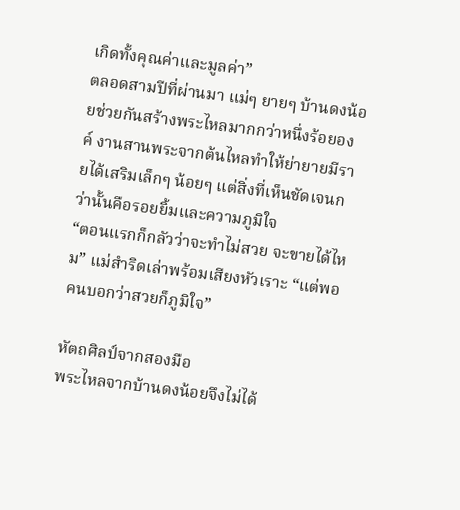เกิดทั้งคุณค่าและมูลค่า”
ตลอดสามปีที่ผ่านมา แม่ๆ ยายๆ บ้านดงน้อยช่วยกันสร้างพระไหลมากกว่าหนึ่งร้อยองค์ งานสานพระจากต้นไหลทำให้ย่ายายมีรายได้เสริมเล็กๆ น้อยๆ แต่สิ่งที่เห็นชัดเจนกว่านั้นคือรอยยิ้มและความภูมิใจ
“ตอนแรกก็กลัวว่าจะทำไม่สวย จะขายได้ไหม” แม่สำริดเล่าพร้อมเสียงหัวเราะ “แต่พอคนบอกว่าสวยก็ภูมิใจ”

หัตถศิลป์จากสองมือ
พระไหลจากบ้านดงน้อยจึงไม่ได้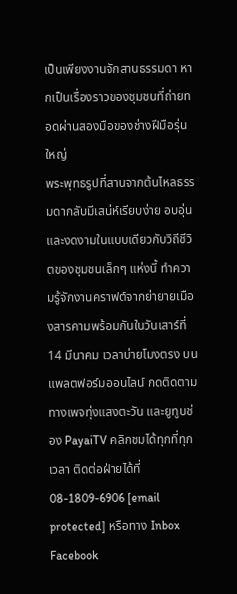เป็นเพียงงานจักสานธรรมดา หากเป็นเรื่องราวของชุมชนที่ถ่ายทอดผ่านสองมือของช่างฝีมือรุ่นใหญ่
พระพุทธรูปที่สานจากต้นไหลธรรมดากลับมีเสน่ห์เรียบง่าย อบอุ่น และงดงามในแบบเดียวกับวิถีชีวิตของชุมชนเล็กๆ แห่งนี้ ทำความรู้จักงานคราฟต์จากย่ายายเมืองสารคามพร้อมกันในวันเสาร์ที่ 14 มีนาคม เวลาบ่ายโมงตรง บนแพลตฟอร์มออนไลน์ กดติดตามทางเพจทุ่งแสงตะวัน และยูทูบช่อง PayaiTV คลิกชมได้ทุกที่ทุกเวลา ติดต่อฝ่ายได้ที่ 08-1809-6906 [email protected] หรือทาง Inbox Facebook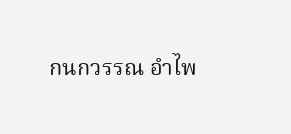กนกวรรณ อำไพ